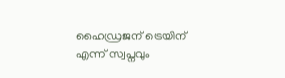ഹൈഡ്രജന് ട്രെയിന് എന്ന് സ്വപ്നവും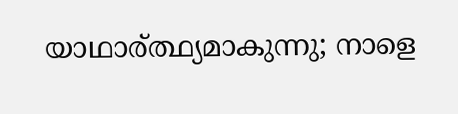യാഥാര്ത്ഥ്യമാകുന്നു; നാളെ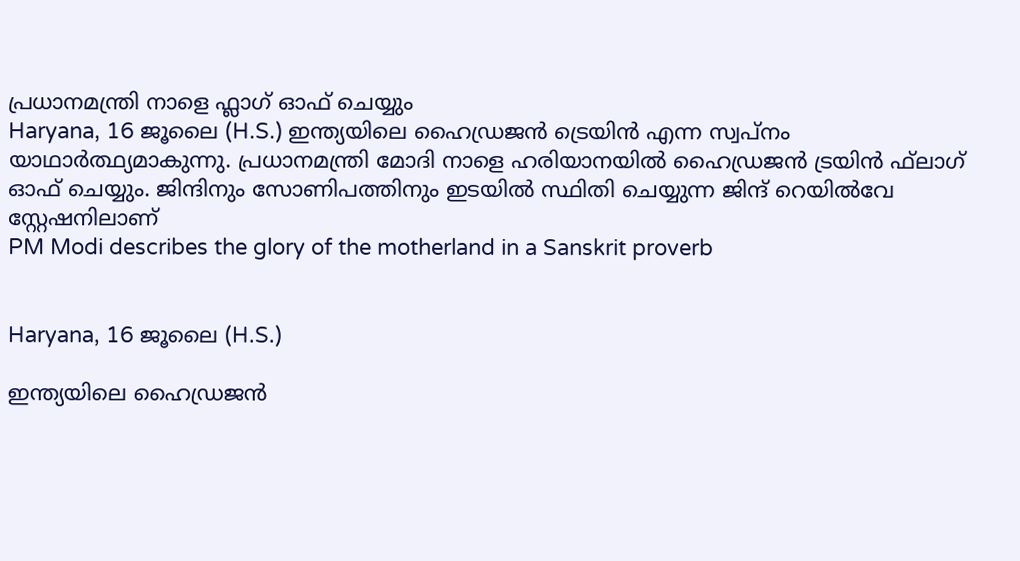പ്രധാനമന്ത്രി നാളെ ഫ്ലാഗ് ഓഫ് ചെയ്യും
Haryana, 16 ജൂലൈ (H.S.) ഇന്ത്യയിലെ ഹൈഡ്രജന്‍ ട്രെയിന്‍ എന്ന സ്വപ്‌നം യാഥാര്‍ത്ഥ്യമാകുന്നു. പ്രധാനമന്ത്രി മോദി നാളെ ഹരിയാനയില്‍ ഹൈഡ്രജന്‍ ട്രയിന്‍ ഫ്‌ലാഗ് ഓഫ് ചെയ്യും. ജിന്ദിനും സോണിപത്തിനും ഇടയില്‍ സ്ഥിതി ചെയ്യുന്ന ജിന്ദ് റെയില്‍വേ സ്റ്റേഷനിലാണ്
PM Modi describes the glory of the motherland in a Sanskrit proverb


Haryana, 16 ജൂലൈ (H.S.)

ഇന്ത്യയിലെ ഹൈഡ്രജന്‍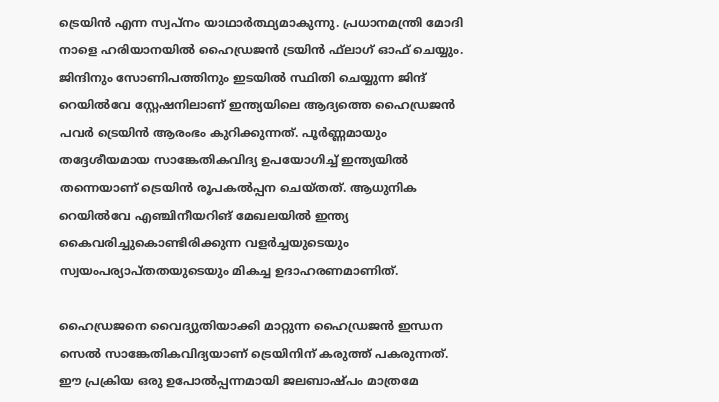ട്രെയിന്‍ എന്ന സ്വപ്‌നം യാഥാര്‍ത്ഥ്യമാകുന്നു. പ്രധാനമന്ത്രി മോദി നാളെ ഹരിയാനയില്‍ ഹൈഡ്രജന്‍ ട്രയിന്‍ ഫ്‌ലാഗ് ഓഫ് ചെയ്യും. ജിന്ദിനും സോണിപത്തിനും ഇടയില്‍ സ്ഥിതി ചെയ്യുന്ന ജിന്ദ് റെയില്‍വേ സ്റ്റേഷനിലാണ് ഇന്ത്യയിലെ ആദ്യത്തെ ഹൈഡ്രജന്‍ പവര്‍ ട്രെയിന്‍ ആരംഭം കുറിക്കുന്നത്. പൂര്‍ണ്ണമായും തദ്ദേശീയമായ സാങ്കേതികവിദ്യ ഉപയോഗിച്ച് ഇന്ത്യയില്‍ തന്നെയാണ് ട്രെയിന്‍ രൂപകല്‍പ്പന ചെയ്തത്. ആധുനിക റെയില്‍വേ എഞ്ചിനീയറിങ് മേഖലയില്‍ ഇന്ത്യ കൈവരിച്ചുകൊണ്ടിരിക്കുന്ന വളര്‍ച്ചയുടെയും സ്വയംപര്യാപ്തതയുടെയും മികച്ച ഉദാഹരണമാണിത്.

ഹൈഡ്രജനെ വൈദ്യുതിയാക്കി മാറ്റുന്ന ഹൈഡ്രജന്‍ ഇന്ധന സെല്‍ സാങ്കേതികവിദ്യയാണ് ട്രെയിനിന് കരുത്ത് പകരുന്നത്. ഈ പ്രക്രിയ ഒരു ഉപോല്‍പ്പന്നമായി ജലബാഷ്പം മാത്രമേ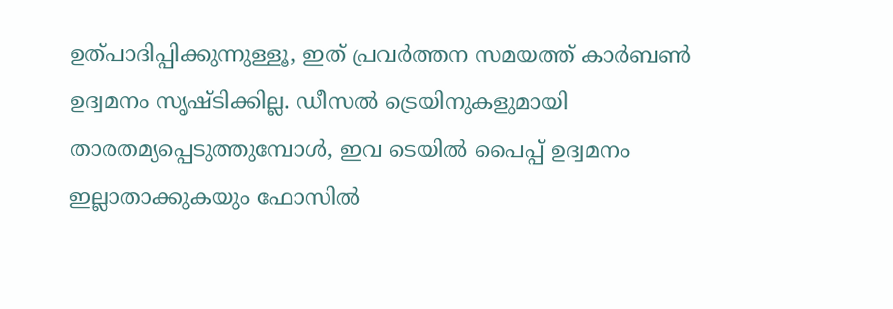ഉത്പാദിപ്പിക്കുന്നുള്ളൂ, ഇത് പ്രവര്‍ത്തന സമയത്ത് കാര്‍ബണ്‍ ഉദ്വമനം സൃഷ്ടിക്കില്ല. ഡീസല്‍ ട്രെയിനുകളുമായി താരതമ്യപ്പെടുത്തുമ്പോള്‍, ഇവ ടെയില്‍ പൈപ്പ് ഉദ്വമനം ഇല്ലാതാക്കുകയും ഫോസില്‍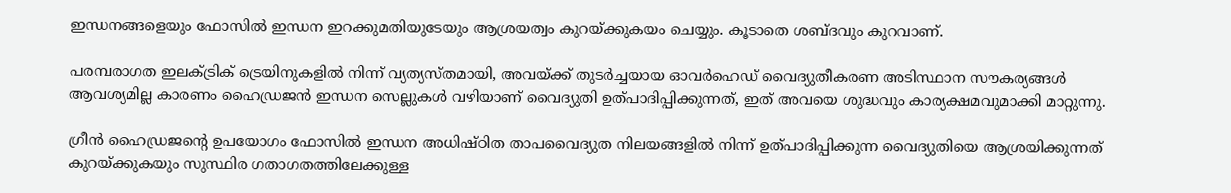ഇന്ധനങ്ങളെയും ഫോസില്‍ ഇന്ധന ഇറക്കുമതിയുടേയും ആശ്രയത്വം കുറയ്ക്കുകയം ചെയ്യും. കൂടാതെ ശബ്ദവും കുറവാണ്.

പരമ്പരാഗത ഇലക്ട്രിക് ട്രെയിനുകളില്‍ നിന്ന് വ്യത്യസ്തമായി, അവയ്ക്ക് തുടര്‍ച്ചയായ ഓവര്‍ഹെഡ് വൈദ്യുതീകരണ അടിസ്ഥാന സൗകര്യങ്ങള്‍ ആവശ്യമില്ല കാരണം ഹൈഡ്രജന്‍ ഇന്ധന സെല്ലുകള്‍ വഴിയാണ് വൈദ്യുതി ഉത്പാദിപ്പിക്കുന്നത്, ഇത് അവയെ ശുദ്ധവും കാര്യക്ഷമവുമാക്കി മാറ്റുന്നു.

ഗ്രീന്‍ ഹൈഡ്രജന്റെ ഉപയോഗം ഫോസില്‍ ഇന്ധന അധിഷ്ഠിത താപവൈദ്യുത നിലയങ്ങളില്‍ നിന്ന് ഉത്പാദിപ്പിക്കുന്ന വൈദ്യുതിയെ ആശ്രയിക്കുന്നത് കുറയ്ക്കുകയും സുസ്ഥിര ഗതാഗതത്തിലേക്കുള്ള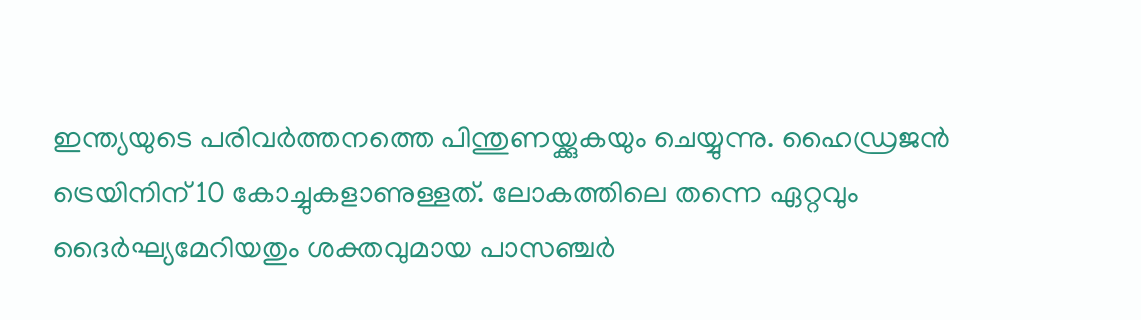ഇന്ത്യയുടെ പരിവര്‍ത്തനത്തെ പിന്തുണയ്ക്കുകയും ചെയ്യുന്നു. ഹൈഡ്രജന്‍ ട്രെയിനിന് 10 കോച്ചുകളാണുള്ളത്. ലോകത്തിലെ തന്നെ ഏറ്റവും ദൈര്‍ഘ്യമേറിയതും ശക്തവുമായ പാസഞ്ചര്‍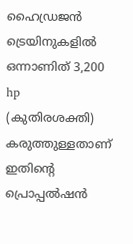ഹൈഡ്രജന്‍ ട്രെയിനുകളില്‍ ഒന്നാണിത് 3,200 hp (കുതിരശക്തി) കരുത്തുള്ളതാണ് ഇതിന്റെ പ്രൊപ്പല്‍ഷന്‍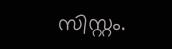സിസ്റ്റം.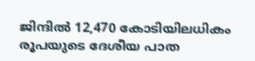ജിന്ദില്‍ 12,470 കോടിയിലധികം രൂപയുടെ ദേശീയ പാത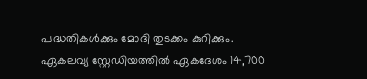പദ്ധതികള്‍ക്കും മോദി തുടക്കം കുറിക്കും. ഏകലവ്യ സ്റ്റേഡിയത്തില്‍ ഏകദേശം 14,700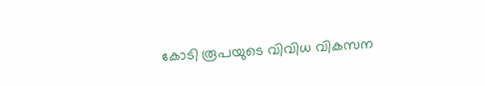കോടി രൂപയുടെ വിവിധ വികസന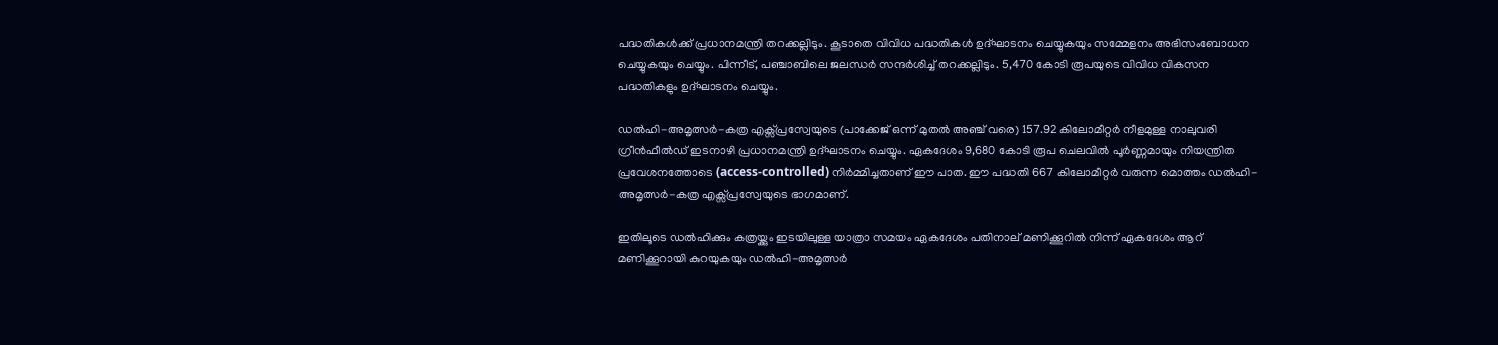പദ്ധതികള്‍ക്ക് പ്രധാനമന്ത്രി തറക്കല്ലിടും. കൂടാതെ വിവിധ പദ്ധതികള്‍ ഉദ്ഘാടനം ചെയ്യുകയും സമ്മേളനം അഭിസംബോധന ചെയ്യുകയും ചെയ്യും. പിന്നീട്, പഞ്ചാബിലെ ജലന്ധര്‍ സന്ദര്‍ശിച്ച് തറക്കല്ലിടും. 5,470 കോടി രൂപയുടെ വിവിധ വികസന പദ്ധതികളും ഉദ്ഘാടനം ചെയ്യും.

ഡല്‍ഹി-അമൃത്സര്‍-കത്ര എക്സ്പ്രസ്വേയുടെ (പാക്കേജ് ഒന്ന് മുതല്‍ അഞ്ച് വരെ) 157.92 കിലോമീറ്റര്‍ നീളമുള്ള നാലുവരി ഗ്രീന്‍ഫീല്‍ഡ് ഇടനാഴി പ്രധാനമന്ത്രി ഉദ്ഘാടനം ചെയ്യും. ഏകദേശം 9,680 കോടി രൂപ ചെലവില്‍ പൂര്‍ണ്ണമായും നിയന്ത്രിത പ്രവേശനത്തോടെ (access-controlled) നിര്‍മ്മിച്ചതാണ് ഈ പാത. ഈ പദ്ധതി 667 കിലോമീറ്റര്‍ വരുന്ന മൊത്തം ഡല്‍ഹി-അമൃത്സര്‍-കത്ര എക്സ്പ്രസ്വേയുടെ ഭാഗമാണ്.

ഇതിലൂടെ ഡല്‍ഹിക്കും കത്രയ്ക്കും ഇടയിലുള്ള യാത്രാ സമയം ഏകദേശം പതിനാല് മണിക്കൂറില്‍ നിന്ന് ഏകദേശം ആറ് മണിക്കൂറായി കുറയുകയും ഡല്‍ഹി-അമൃത്സര്‍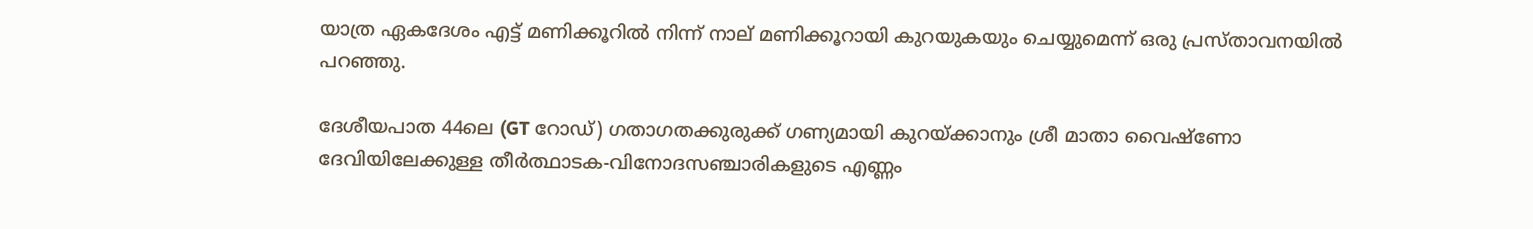യാത്ര ഏകദേശം എട്ട് മണിക്കൂറില്‍ നിന്ന് നാല് മണിക്കൂറായി കുറയുകയും ചെയ്യുമെന്ന് ഒരു പ്രസ്താവനയില്‍ പറഞ്ഞു.

ദേശീയപാത 44ലെ (GT റോഡ്) ഗതാഗതക്കുരുക്ക് ഗണ്യമായി കുറയ്ക്കാനും ശ്രീ മാതാ വൈഷ്‌ണോ ദേവിയിലേക്കുള്ള തീര്‍ത്ഥാടക-വിനോദസഞ്ചാരികളുടെ എണ്ണം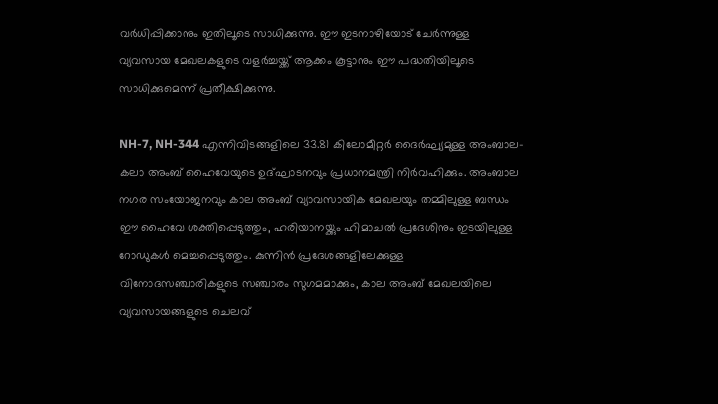വര്‍ധിപ്പിക്കാനും ഇതിലൂടെ സാധിക്കുന്നു. ഈ ഇടനാഴിയോട് ചേര്‍ന്നുള്ള വ്യവസായ മേഖലകളുടെ വളര്‍ച്ചയ്ക്ക് ആക്കം കൂട്ടാനും ഈ പദ്ധതിയിലൂടെ സാധിക്കുമെന്ന് പ്രതീക്ഷിക്കുന്നു.

NH-7, NH-344 എന്നിവിടങ്ങളിലെ 33.81 കിലോമീറ്റര്‍ ദൈര്‍ഘ്യമുള്ള അംബാല-കലാ അംബ് ഹൈവേയുടെ ഉദ്ഘാടനവും പ്രധാനമന്ത്രി നിര്‍വഹിക്കും. അംബാല നഗര സംയോജനവും കാല അംബ് വ്യാവസായിക മേഖലയും തമ്മിലുള്ള ബന്ധം ഈ ഹൈവേ ശക്തിപ്പെടുത്തും, ഹരിയാനയ്ക്കും ഹിമാചല്‍ പ്രദേശിനും ഇടയിലുള്ള റോഡുകള്‍ മെച്ചപ്പെടുത്തും. കുന്നിന്‍ പ്രദേശങ്ങളിലേക്കുള്ള വിനോദസഞ്ചാരികളുടെ സഞ്ചാരം സുഗമമാക്കും, കാല അംബ് മേഖലയിലെ വ്യവസായങ്ങളുടെ ചെലവ്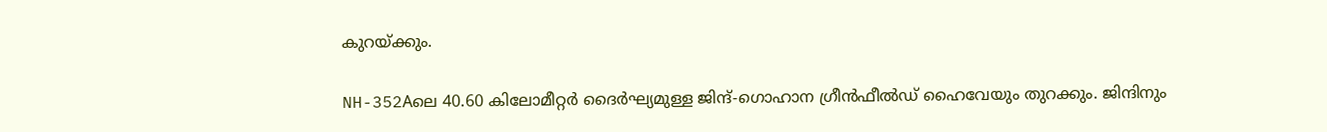കുറയ്ക്കും.

NH-352Aലെ 40.60 കിലോമീറ്റര്‍ ദൈര്‍ഘ്യമുള്ള ജിന്ദ്-ഗൊഹാന ഗ്രീന്‍ഫീല്‍ഡ് ഹൈവേയും തുറക്കും. ജിന്ദിനും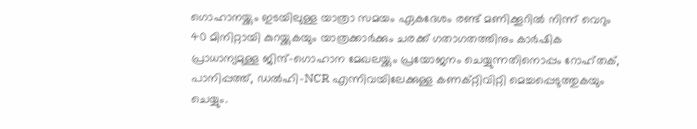ഗൊഹാനയ്ക്കും ഇടയിലുള്ള യാത്രാ സമയം ഏകദേശം രണ്ട് മണിക്കൂറില്‍ നിന്ന് വെറും 40 മിനിറ്റായി കുറയ്ക്കുകയും യാത്രക്കാര്‍ക്കും ചരക്ക് ഗതാഗതത്തിനും കാര്‍ഷിക പ്രാധാന്യമുള്ള ജിന്ദ്-ഗൊഹാന മേഖലയ്ക്കും പ്രയോജനം ചെയ്യുന്നതിനൊപ്പം റോഹ്തക്, പാനിപ്പത്ത്, ഡല്‍ഹി-NCR എന്നിവയിലേക്കുള്ള കണക്റ്റിവിറ്റി മെച്ചപ്പെടുത്തുകയും ചെയ്യും.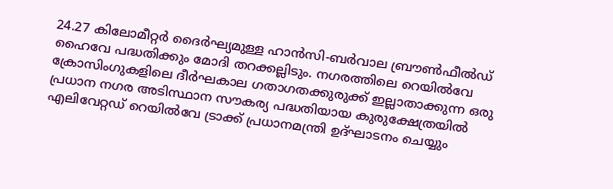24.27 കിലോമീറ്റര്‍ ദൈര്‍ഘ്യമുള്ള ഹാന്‍സി-ബര്‍വാല ബ്രൗണ്‍ഫീല്‍ഡ് ഹൈവേ പദ്ധതിക്കും മോദി തറക്കല്ലിടും. നഗരത്തിലെ റെയില്‍വേ ക്രോസിംഗുകളിലെ ദീര്‍ഘകാല ഗതാഗതക്കുരുക്ക് ഇല്ലാതാക്കുന്ന ഒരു പ്രധാന നഗര അടിസ്ഥാന സൗകര്യ പദ്ധതിയായ കുരുക്ഷേത്രയില്‍ എലിവേറ്റഡ് റെയില്‍വേ ട്രാക്ക് പ്രധാനമന്ത്രി ഉദ്ഘാടനം ചെയ്യും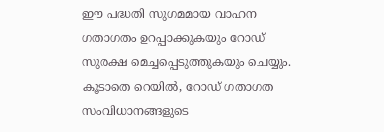ഈ പദ്ധതി സുഗമമായ വാഹന ഗതാഗതം ഉറപ്പാക്കുകയും റോഡ് സുരക്ഷ മെച്ചപ്പെടുത്തുകയും ചെയ്യും. കൂടാതെ റെയില്‍, റോഡ് ഗതാഗത സംവിധാനങ്ങളുടെ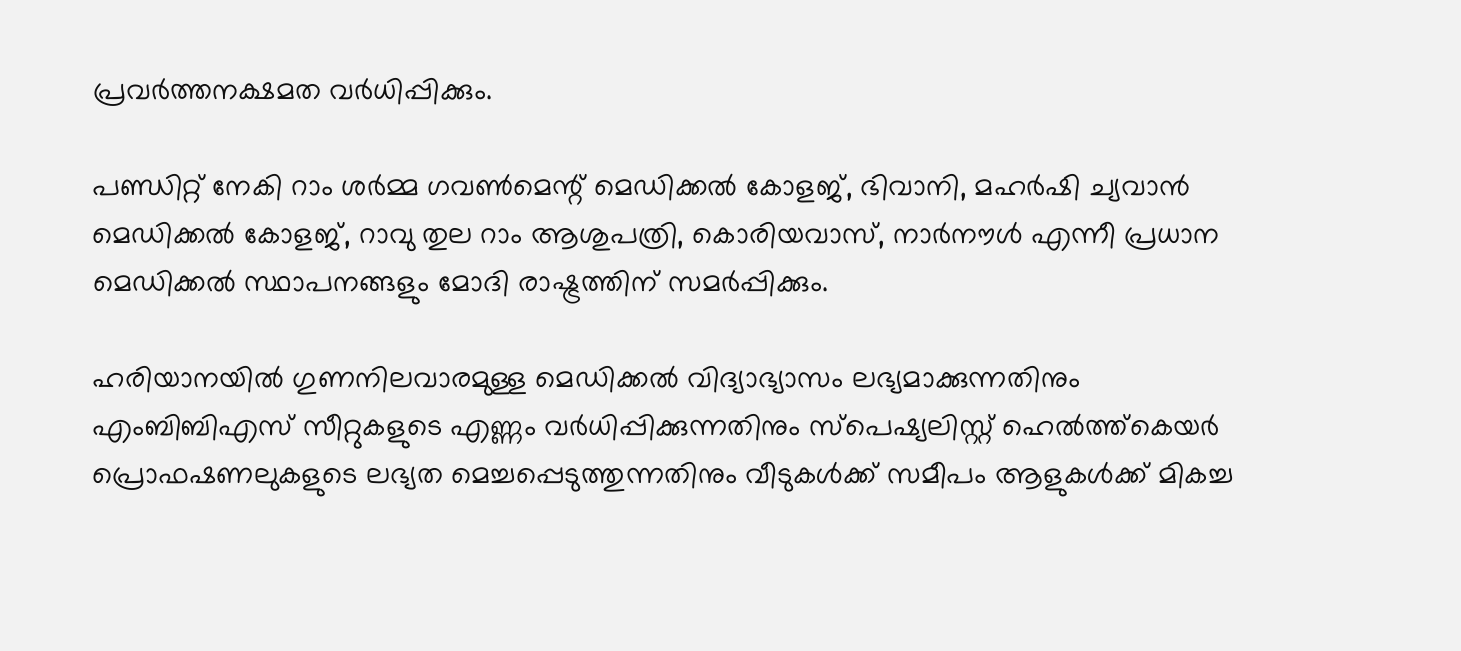പ്രവര്‍ത്തനക്ഷമത വര്‍ധിപ്പിക്കും.

പണ്ഡിറ്റ് നേകി റാം ശര്‍മ്മ ഗവണ്‍മെന്റ് മെഡിക്കല്‍ കോളജ്, ഭിവാനി, മഹര്‍ഷി ച്യവാന്‍ മെഡിക്കല്‍ കോളജ്, റാവു തുല റാം ആശുപത്രി, കൊരിയവാസ്, നാര്‍നൗള്‍ എന്നീ പ്രധാന മെഡിക്കല്‍ സ്ഥാപനങ്ങളും മോദി രാഷ്ട്രത്തിന് സമര്‍പ്പിക്കും.

ഹരിയാനയില്‍ ഗുണനിലവാരമുള്ള മെഡിക്കല്‍ വിദ്യാഭ്യാസം ലഭ്യമാക്കുന്നതിനും എംബിബിഎസ് സീറ്റുകളുടെ എണ്ണം വര്‍ധിപ്പിക്കുന്നതിനും സ്‌പെഷ്യലിസ്റ്റ് ഹെല്‍ത്ത്‌കെയര്‍ പ്രൊഫഷണലുകളുടെ ലഭ്യത മെച്ചപ്പെടുത്തുന്നതിനും വീടുകള്‍ക്ക് സമീപം ആളുകള്‍ക്ക് മികച്ച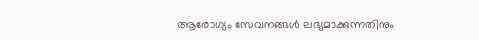ആരോഗ്യം സേവനങ്ങള്‍ ലഭ്യമാക്കുന്നതിനും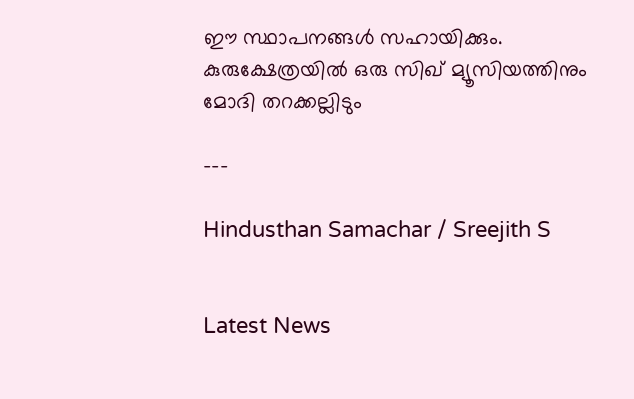ഈ സ്ഥാപനങ്ങള്‍ സഹായിക്കും. കുരുക്ഷേത്രയില്‍ ഒരു സിഖ് മ്യൂസിയത്തിനും മോദി തറക്കല്ലിടും

---

Hindusthan Samachar / Sreejith S


Latest News